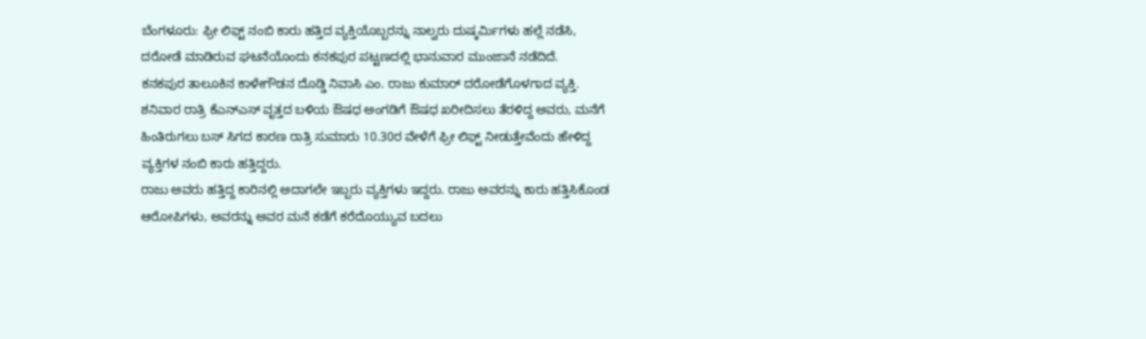ಬೆಂಗಳೂರು: ಫ್ರೀ ಲಿಫ್ಟ್ ನಂಬಿ ಕಾರು ಹತ್ತಿದ ವ್ಯಕ್ತಿಯೊಬ್ಬರನ್ನು ನಾಲ್ವರು ದುಷ್ಕರ್ಮಿಗಳು ಹಲ್ಲೆ ನಡೆಸಿ, ದರೋಡೆ ಮಾಡಿರುವ ಘಟನೆಯೊಂದು ಕನಕಪುರ ಪಟ್ಟಣದಲ್ಲಿ ಭಾನುವಾರ ಮುಂಜಾನೆ ನಡೆದಿದೆ.
ಕನಕಪುರ ತಾಲೂಕಿನ ಕಾಳೇಗೌಡನ ದೊಡ್ಡಿ ನಿವಾಸಿ ಎಂ. ರಾಜು ಕುಮಾರ್ ದರೋಡೆಗೊಳಗಾದ ವ್ಯಕ್ತಿ. ಶನಿವಾರ ರಾತ್ರಿ ಕೆಎನ್ಎಸ್ ವೃತ್ತದ ಬಳಿಯ ಔಷಧ ಅಂಗಡಿಗೆ ಔಷಧ ಖರೀದಿಸಲು ತೆರಳಿದ್ದ ಅವರು, ಮನೆಗೆ ಹಿಂತಿರುಗಲು ಬಸ್ ಸಿಗದ ಕಾರಣ ರಾತ್ರಿ ಸುಮಾರು 10.30ರ ವೇಳೆಗೆ ಫ್ರೀ ಲಿಫ್ಟ್ ನೀಡುತ್ತೇವೆಂದು ಹೇಳಿದ್ದ ವ್ಯಕ್ತಿಗಳ ನಂಬಿ ಕಾರು ಹತ್ತಿದ್ದರು.
ರಾಜು ಅವರು ಹತ್ತಿದ್ದ ಕಾರಿನಲ್ಲಿ ಅದಾಗಲೇ ಇಬ್ಬರು ವ್ಯಕ್ತಿಗಳು ಇದ್ದರು. ರಾಜು ಅವರನ್ನು ಕಾರು ಹತ್ತಿಸಿಕೊಂಡ ಆರೋಪಿಗಳು, ಅವರನ್ನು ಅವರ ಮನೆ ಕಡೆಗೆ ಕರೆದೊಯ್ಯುವ ಬದಲು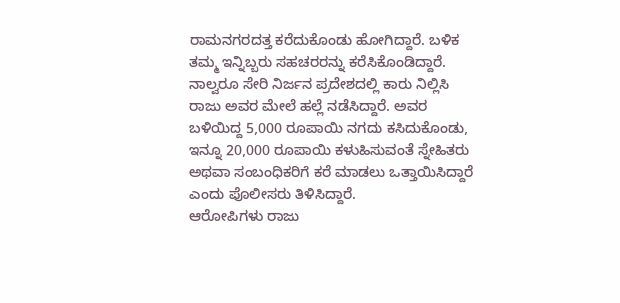ರಾಮನಗರದತ್ತ ಕರೆದುಕೊಂಡು ಹೋಗಿದ್ದಾರೆ. ಬಳಿಕ ತಮ್ಮ ಇನ್ನಿಬ್ಬರು ಸಹಚರರನ್ನು ಕರೆಸಿಕೊಂಡಿದ್ದಾರೆ.
ನಾಲ್ವರೂ ಸೇರಿ ನಿರ್ಜನ ಪ್ರದೇಶದಲ್ಲಿ ಕಾರು ನಿಲ್ಲಿಸಿ ರಾಜು ಅವರ ಮೇಲೆ ಹಲ್ಲೆ ನಡೆಸಿದ್ದಾರೆ. ಅವರ ಬಳಿಯಿದ್ದ 5,000 ರೂಪಾಯಿ ನಗದು ಕಸಿದುಕೊಂಡು, ಇನ್ನೂ 20,000 ರೂಪಾಯಿ ಕಳುಹಿಸುವಂತೆ ಸ್ನೇಹಿತರು ಅಥವಾ ಸಂಬಂಧಿಕರಿಗೆ ಕರೆ ಮಾಡಲು ಒತ್ತಾಯಿಸಿದ್ದಾರೆ ಎಂದು ಪೊಲೀಸರು ತಿಳಿಸಿದ್ದಾರೆ.
ಆರೋಪಿಗಳು ರಾಜು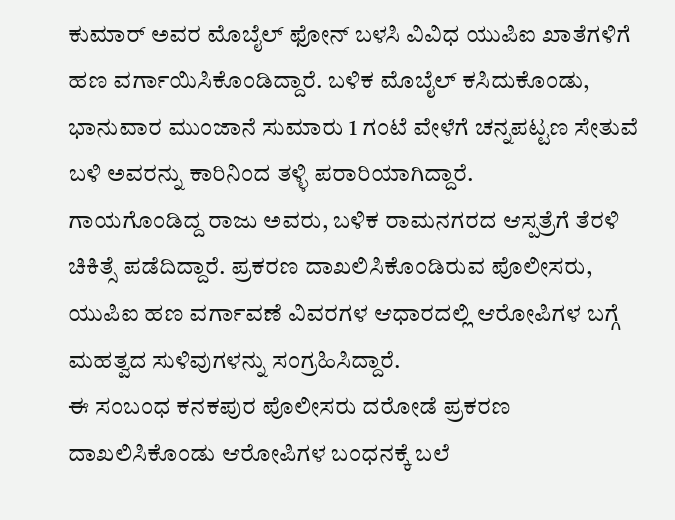ಕುಮಾರ್ ಅವರ ಮೊಬೈಲ್ ಫೋನ್ ಬಳಸಿ ವಿವಿಧ ಯುಪಿಐ ಖಾತೆಗಳಿಗೆ ಹಣ ವರ್ಗಾಯಿಸಿಕೊಂಡಿದ್ದಾರೆ. ಬಳಿಕ ಮೊಬೈಲ್ ಕಸಿದುಕೊಂಡು, ಭಾನುವಾರ ಮುಂಜಾನೆ ಸುಮಾರು 1 ಗಂಟೆ ವೇಳೆಗೆ ಚನ್ನಪಟ್ಟಣ ಸೇತುವೆ ಬಳಿ ಅವರನ್ನು ಕಾರಿನಿಂದ ತಳ್ಳಿ ಪರಾರಿಯಾಗಿದ್ದಾರೆ.
ಗಾಯಗೊಂಡಿದ್ದ ರಾಜು ಅವರು, ಬಳಿಕ ರಾಮನಗರದ ಆಸ್ಪತ್ರೆಗೆ ತೆರಳಿ ಚಿಕಿತ್ಸೆ ಪಡೆದಿದ್ದಾರೆ. ಪ್ರಕರಣ ದಾಖಲಿಸಿಕೊಂಡಿರುವ ಪೊಲೀಸರು, ಯುಪಿಐ ಹಣ ವರ್ಗಾವಣೆ ವಿವರಗಳ ಆಧಾರದಲ್ಲಿ ಆರೋಪಿಗಳ ಬಗ್ಗೆ ಮಹತ್ವದ ಸುಳಿವುಗಳನ್ನು ಸಂಗ್ರಹಿಸಿದ್ದಾರೆ.
ಈ ಸಂಬಂಧ ಕನಕಪುರ ಪೊಲೀಸರು ದರೋಡೆ ಪ್ರಕರಣ ದಾಖಲಿಸಿಕೊಂಡು ಆರೋಪಿಗಳ ಬಂಧನಕ್ಕೆ ಬಲೆ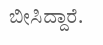ಬೀಸಿದ್ದಾರೆ.